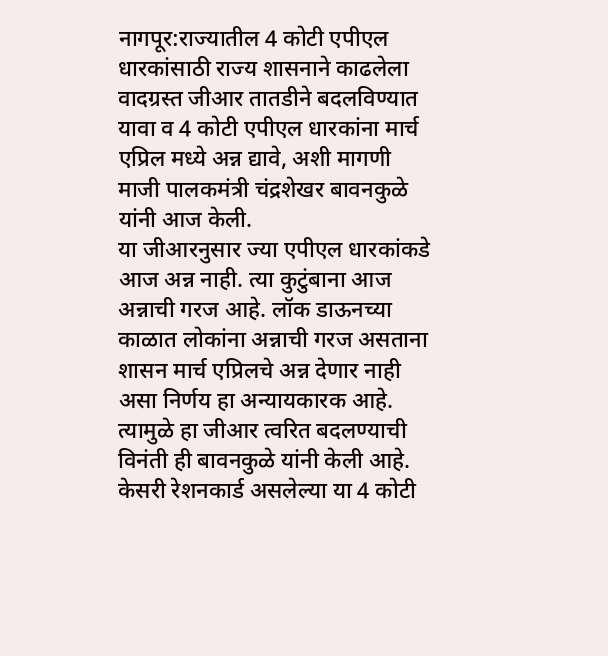नागपूर:राज्यातील 4 कोटी एपीएल धारकांसाठी राज्य शासनाने काढलेला वादग्रस्त जीआर तातडीने बदलविण्यात यावा व 4 कोटी एपीएल धारकांना मार्च एप्रिल मध्ये अन्न द्यावे, अशी मागणी माजी पालकमंत्री चंद्रशेखर बावनकुळे यांनी आज केली.
या जीआरनुसार ज्या एपीएल धारकांकडे आज अन्न नाही. त्या कुटुंबाना आज अन्नाची गरज आहे. लॉक डाऊनच्या काळात लोकांना अन्नाची गरज असताना शासन मार्च एप्रिलचे अन्न देणार नाही असा निर्णय हा अन्यायकारक आहे. त्यामुळे हा जीआर त्वरित बदलण्याची विनंती ही बावनकुळे यांनी केली आहे.
केसरी रेशनकार्ड असलेल्या या 4 कोटी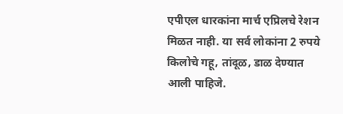एपीएल धारकांना मार्च एप्रिलचे रेशन मिळत नाही. या सर्व लोकांना 2 रुपये किलोचे गहू, तांदूळ, डाळ देण्यात आली पाहिजे.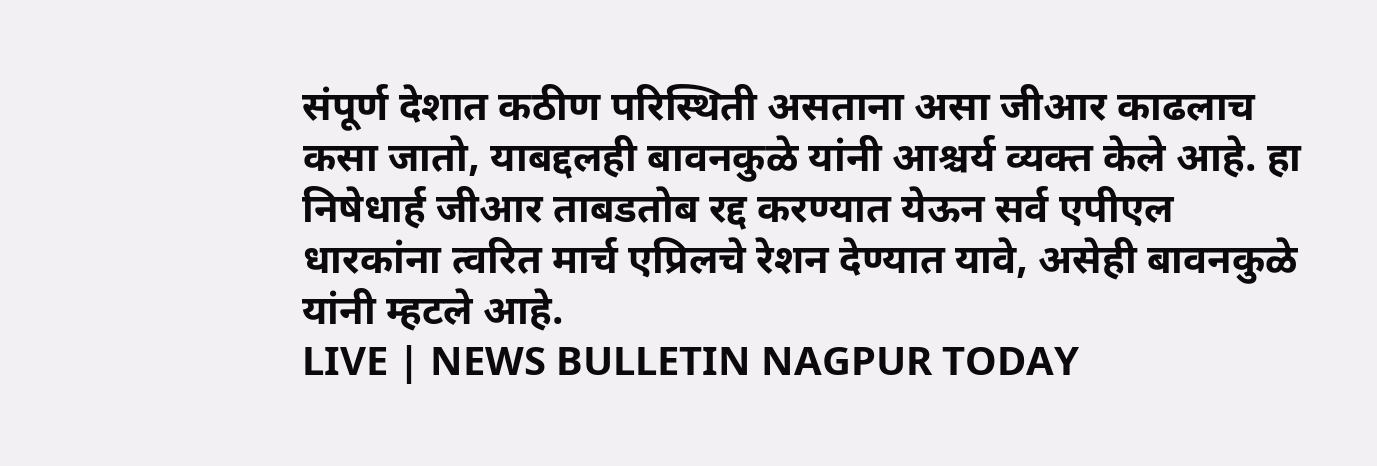संपूर्ण देशात कठीण परिस्थिती असताना असा जीआर काढलाच कसा जातो, याबद्दलही बावनकुळे यांनी आश्चर्य व्यक्त केले आहे. हा निषेधार्ह जीआर ताबडतोब रद्द करण्यात येऊन सर्व एपीएल धारकांना त्वरित मार्च एप्रिलचे रेशन देण्यात यावे, असेही बावनकुळे यांनी म्हटले आहे.
LIVE | NEWS BULLETIN NAGPUR TODAY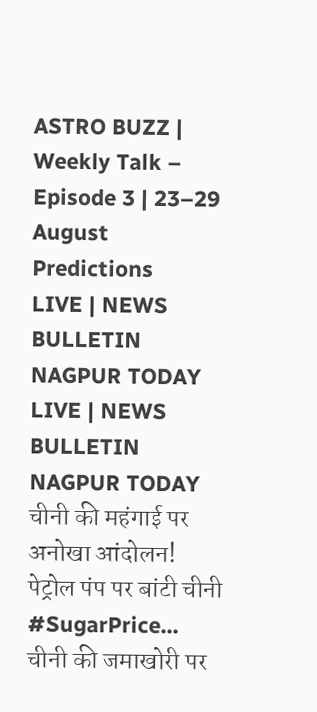ASTRO BUZZ | Weekly Talk – Episode 3 | 23–29 August Predictions
LIVE | NEWS BULLETIN NAGPUR TODAY
LIVE | NEWS BULLETIN NAGPUR TODAY
चीनी की महंगाई पर अनोखा आंदोलन! पेट्रोल पंप पर बांटी चीनी #SugarPrice...
चीनी की जमाखोरी पर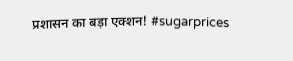प्रशासन का बड़ा एक्शन! #sugarprices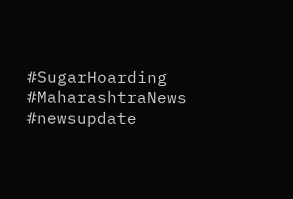#SugarHoarding #MaharashtraNews #newsupdate